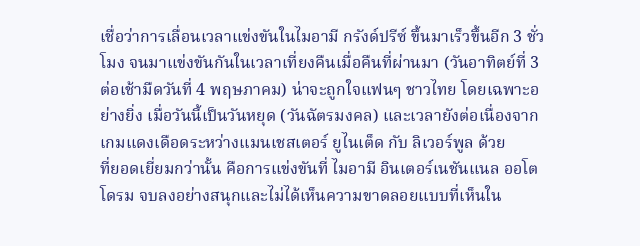เชื่อว่าการเลื่อนเวลาแข่งขันในไมอามี กรังด์ปรีซ์ ขึ้นมาเร็วขึ้นอีก 3 ชั่วโมง จนมาแข่งขันกันในเวลาเที่ยงคืนเมื่อคืนที่ผ่านมา (วันอาทิตย์ที่ 3 ต่อเช้ามืดวันที่ 4 พฤษภาคม) น่าจะถูกใจแฟนๆ ชาวไทย โดยเฉพาะอย่างยิ่ง เมื่อวันนี้เป็นวันหยุด (วันฉัตรมงคล) และเวลายังต่อเนื่องจากเกมแดงเดือดระหว่างแมนเชสเตอร์ ยูไนเต็ด กับ ลิเวอร์พูล ด้วย
ที่ยอดเยี่ยมกว่านั้น คือการแข่งขันที่ ไมอามี อินเตอร์เนชันแนล ออโตโดรม จบลงอย่างสนุกและไม่ได้เห็นความขาดลอยแบบที่เห็นใน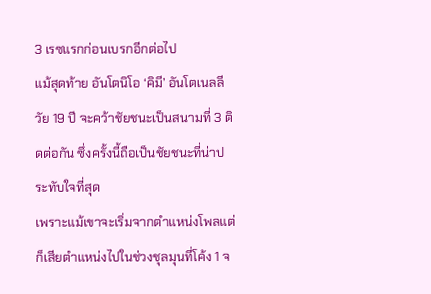3 เรซแรกก่อนเบรกอีกต่อไป
แม้สุดท้าย อันโตนิโอ ‘คิมี’ อันโตเนลลี วัย 19 ปี จะคว้าชัยชนะเป็นสนามที่ 3 ติดต่อกัน ซึ่งครั้งนี้ถือเป็นชัยชนะที่น่าประทับใจที่สุด
เพราะแม้เขาจะเริ่มจากตำแหน่งโพลแต่ก็เสียตำแหน่งไปในช่วงชุลมุนที่โค้ง 1 จ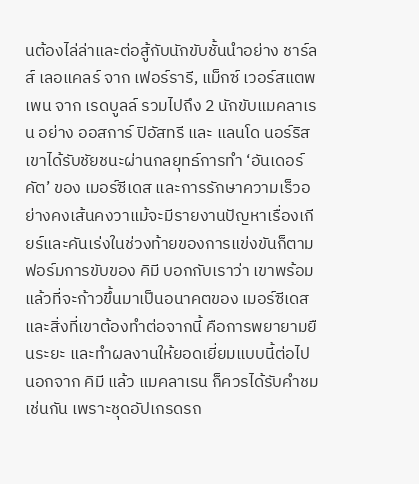นต้องไล่ล่าและต่อสู้กับนักขับชั้นนำอย่าง ชาร์ลส์ เลอแคลร์ จาก เฟอร์รารี, แม็กซ์ เวอร์สแตพเพน จาก เรดบูลล์ รวมไปถึง 2 นักขับแมคลาเรน อย่าง ออสการ์ ปิอัสทรี และ แลนโด นอร์ริส
เขาได้รับชัยชนะผ่านกลยุทธ์การทำ ‘อันเดอร์คัต’ ของ เมอร์ซีเดส และการรักษาความเร็วอย่างคงเส้นคงวาแม้จะมีรายงานปัญหาเรื่องเกียร์และคันเร่งในช่วงท้ายของการแข่งขันก็ตาม
ฟอร์มการขับของ คิมี บอกกับเราว่า เขาพร้อมแล้วที่จะก้าวขึ้นมาเป็นอนาคตของ เมอร์ซีเดส และสิ่งที่เขาต้องทำต่อจากนี้ คือการพยายามยืนระยะ และทำผลงานให้ยอดเยี่ยมแบบนี้ต่อไป
นอกจาก คิมี แล้ว แมคลาเรน ก็ควรได้รับคำชมเช่นกัน เพราะชุดอัปเกรดรถ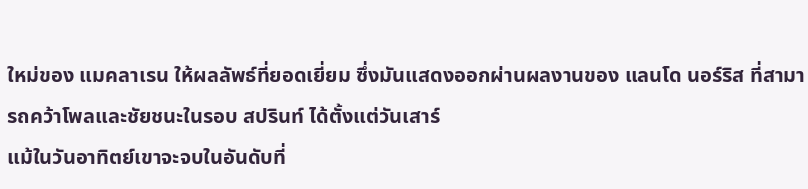ใหม่ของ แมคลาเรน ให้ผลลัพธ์ที่ยอดเยี่ยม ซึ่งมันแสดงออกผ่านผลงานของ แลนโด นอร์ริส ที่สามารถคว้าโพลและชัยชนะในรอบ สปรินท์ ได้ตั้งแต่วันเสาร์
แม้ในวันอาทิตย์เขาจะจบในอันดับที่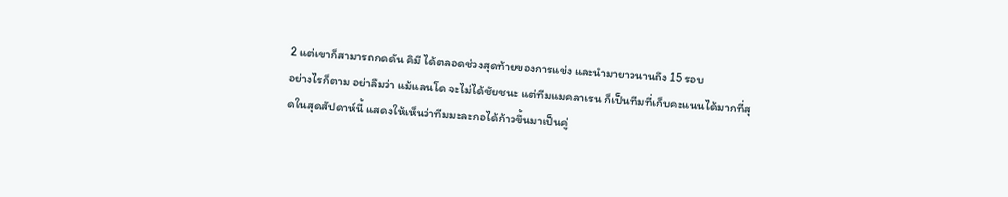2 แต่เขาก็สามารถกดดัน คิมี ได้ตลอดช่วงสุดท้ายของการแข่ง และนำมายาวนานถึง 15 รอบ
อย่างไรก็ตาม อย่าลืมว่า แม้แลนโด จะไม่ได้ชัยชนะ แต่ทีมแมคลาเรน ก็เป็นทีมที่เก็บคะแนนได้มากที่สุดในสุดสัปดาห์นี้ แสดงให้เห็นว่าทีมมะละกอได้ก้าวขึ้นมาเป็นคู่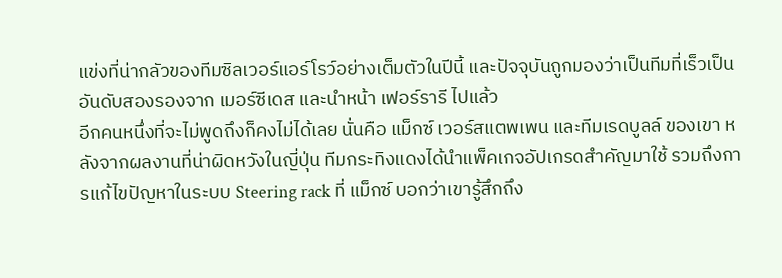แข่งที่น่ากลัวของทีมซิลเวอร์แอร์โรว์อย่างเต็มตัวในปีนี้ และปัจจุบันถูกมองว่าเป็นทีมที่เร็วเป็นอันดับสองรองจาก เมอร์ซีเดส และนำหน้า เฟอร์รารี ไปแล้ว
อีกคนหนึ่งที่จะไม่พูดถึงก็คงไม่ได้เลย นั่นคือ แม็กซ์ เวอร์สแตพเพน และทีมเรดบูลล์ ของเขา หลังจากผลงานที่น่าผิดหวังในญี่ปุ่น ทีมกระทิงแดงได้นำแพ็คเกจอัปเกรดสำคัญมาใช้ รวมถึงการแก้ไขปัญหาในระบบ Steering rack ที่ แม็กซ์ บอกว่าเขารู้สึกถึง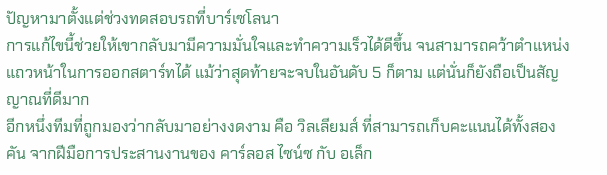ปัญหามาตั้งแต่ช่วงทดสอบรถที่บาร์เซโลนา
การแก้ไขนี้ช่วยให้เขากลับมามีความมั่นใจและทำความเร็วได้ดีขึ้น จนสามารถคว้าตำแหน่งแถวหน้าในการออกสตาร์ทได้ แม้ว่าสุดท้ายจะจบในอันดับ 5 ก็ตาม แต่นั่นก็ยังถือเป็นสัญญาณที่ดีมาก
อีกหนึ่งทีมที่ถูกมองว่ากลับมาอย่างงดงาม คือ วิลเลียมส์ ที่สามารถเก็บคะแนนได้ทั้งสองคัน จากฝีมือการประสานงานของ คาร์ลอส ไซน์ซ กับ อเล็ก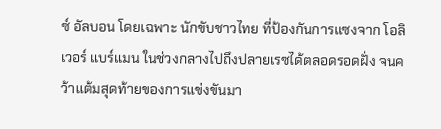ซ์ อัลบอน โดยเฉพาะ นักขับชาวไทย ที่ป้องกันการแซงจาก โอลิเวอร์ แบร์แมน ในช่วงกลางไปถึงปลายเรซได้ตลอดรอดฝั่ง จนคว้าแต้มสุดท้ายของการแข่งขันมา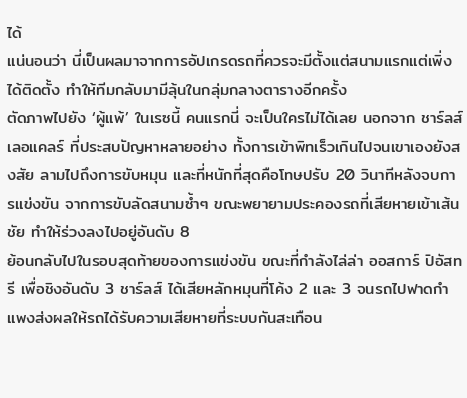ได้
แน่นอนว่า นี่เป็นผลมาจากการอัปเกรดรถที่ควรจะมีตั้งแต่สนามแรกแต่เพิ่งได้ติดตั้ง ทำให้ทีมกลับมามีลุ้นในกลุ่มกลางตารางอีกครั้ง
ตัดภาพไปยัง ‘ผู้แพ้’ ในเรซนี้ คนแรกนี่ จะเป็นใครไม่ได้เลย นอกจาก ชาร์ลส์ เลอแคลร์ ที่ประสบปัญหาหลายอย่าง ทั้งการเข้าพิทเร็วเกินไปจนเขาเองยังสงสัย ลามไปถึงการขับหมุน และที่หนักที่สุดคือโทษปรับ 20 วินาทีหลังจบการแข่งขัน จากการขับลัดสนามซ้ำๆ ขณะพยายามประคองรถที่เสียหายเข้าเส้นชัย ทำให้ร่วงลงไปอยู่อันดับ 8
ย้อนกลับไปในรอบสุดท้ายของการแข่งขัน ขณะที่กำลังไล่ล่า ออสการ์ ปิอัสทรี เพื่อชิงอันดับ 3 ชาร์ลส์ ได้เสียหลักหมุนที่โค้ง 2 และ 3 จนรถไปฟาดกำแพงส่งผลให้รถได้รับความเสียหายที่ระบบกันสะเทือน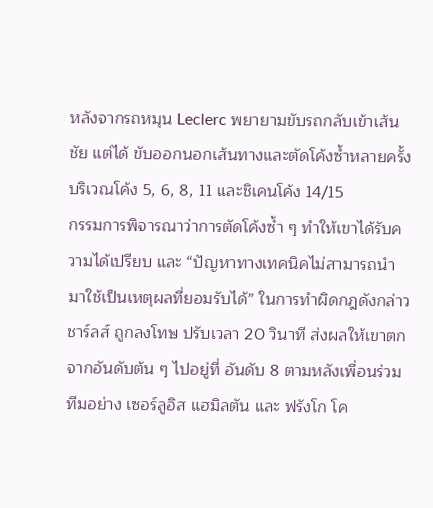หลังจากรถหมุน Leclerc พยายามขับรถกลับเข้าเส้นชัย แต่ได้ ขับออกนอกเส้นทางและตัดโค้งซ้ำหลายครั้ง บริเวณโค้ง 5, 6, 8, 11 และชิเคนโค้ง 14/15
กรรมการพิจารณาว่าการตัดโค้งซ้ำ ๆ ทำให้เขาได้รับความได้เปรียบ และ “ปัญหาทางเทคนิคไม่สามารถนำมาใช้เป็นเหตุผลที่ยอมรับได้” ในการทำผิดกฎดังกล่าว
ชาร์ลส์ ถูกลงโทษ ปรับเวลา 20 วินาที ส่งผลให้เขาตกจากอันดับต้น ๆ ไปอยู่ที่ อันดับ 8 ตามหลังเพื่อนร่วมทีมอย่าง เซอร์ลูอิส แฮมิลตัน และ ฟรังโก โค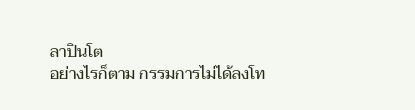ลาปินโต
อย่างไรก็ตาม กรรมการไม่ได้ลงโท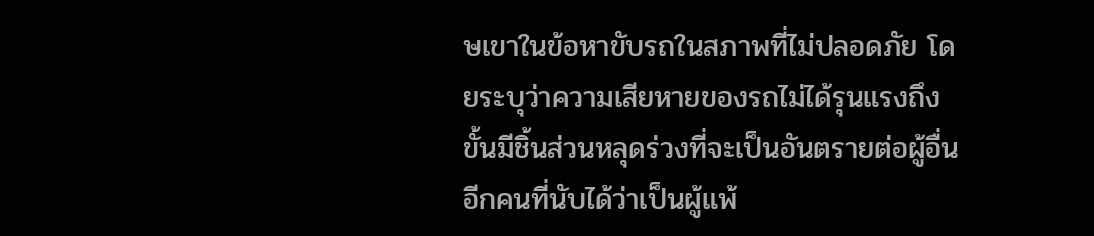ษเขาในข้อหาขับรถในสภาพที่ไม่ปลอดภัย โดยระบุว่าความเสียหายของรถไม่ได้รุนแรงถึงขั้นมีชิ้นส่วนหลุดร่วงที่จะเป็นอันตรายต่อผู้อื่น
อีกคนที่นับได้ว่าเป็นผู้แพ้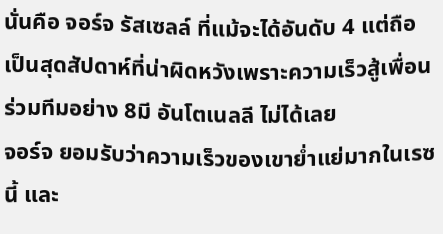นั่นคือ จอร์จ รัสเซลล์ ที่แม้จะได้อันดับ 4 แต่ถือเป็นสุดสัปดาห์ที่น่าผิดหวังเพราะความเร็วสู้เพื่อนร่วมทีมอย่าง 8มี อันโตเนลลี ไม่ได้เลย
จอร์จ ยอมรับว่าความเร็วของเขาย่ำแย่มากในเรซนี้ และ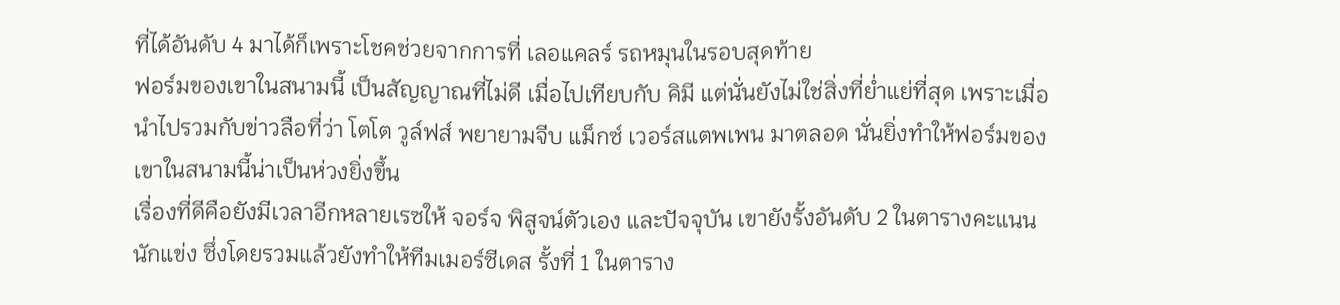ที่ได้อันดับ 4 มาได้ก็เพราะโชคช่วยจากการที่ เลอแคลร์ รถหมุนในรอบสุดท้าย
ฟอร์มของเขาในสนามนี้ เป็นสัญญาณที่ไม่ดี เมื่อไปเทียบกับ คิมี แต่นั่นยังไม่ใช่สิ่งที่ย่ำแย่ที่สุด เพราะเมื่อนำไปรวมกับข่าวลือที่ว่า โตโต วูล์ฟส์ พยายามจีบ แม็กซ์ เวอร์สแตพเพน มาตลอด นั่นยิ่งทำให้ฟอร์มของเขาในสนามนี้น่าเป็นห่วงยิ่งขึ้น
เรื่องที่ดีคือยังมีเวลาอีกหลายเรซให้ จอร์จ พิสูจน์ตัวเอง และปัจจุบัน เขายังรั้งอันดับ 2 ในตารางคะแนนนักแข่ง ซึ่งโดยรวมแล้วยังทำให้ทีมเมอร์ซีเดส รั้งที่ 1 ในตาราง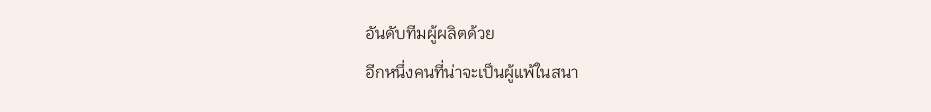อันดับทีมผู้ผลิตด้วย
อีกหนึ่งคนที่น่าจะเป็นผู้แพ้ในสนา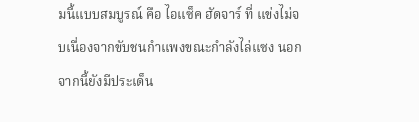มนี้แบบสมบูรณ์ คือ ไอแซ็ค ฮัดจาร์ ที่ แข่งไม่จบเนื่องจากขับชนกำแพงขณะกำลังไล่แซง นอกจากนี้ยังมีประเด็น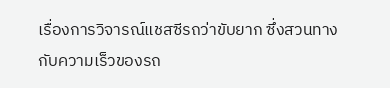เรื่องการวิจารณ์แชสซีรถว่าขับยาก ซึ่งสวนทางกับความเร็วของรถ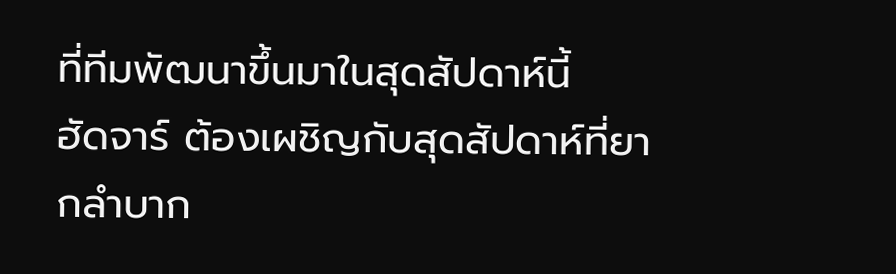ที่ทีมพัฒนาขึ้นมาในสุดสัปดาห์นี้
ฮัดจาร์ ต้องเผชิญกับสุดสัปดาห์ที่ยากลำบาก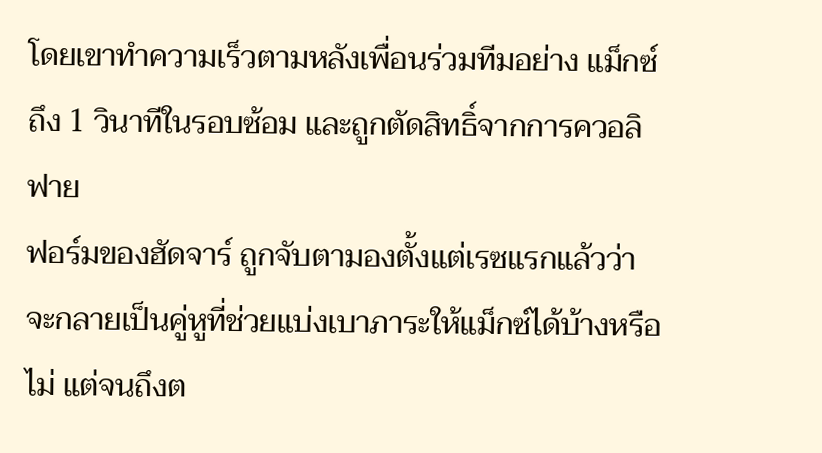โดยเขาทำความเร็วตามหลังเพื่อนร่วมทีมอย่าง แม็กซ์ ถึง 1 วินาทีในรอบซ้อม และถูกตัดสิทธิ์จากการควอลิฟาย
ฟอร์มของฮัดจาร์ ถูกจับตามองตั้งแต่เรซแรกแล้วว่าจะกลายเป็นคู่หูที่ช่วยแบ่งเบาภาระให้แม็กซ์ได้บ้างหรือไม่ แต่จนถึงต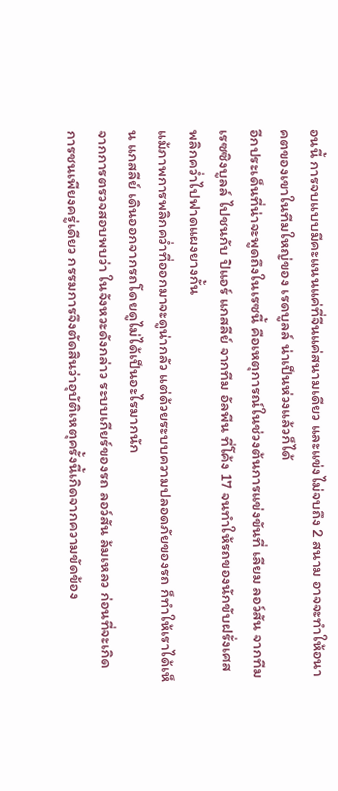อนนี้ การจบแบบมีคะแนนแค่ที่จีนแค่สนามเดียว และแข่งไม่จบถึง 2 สนาม อาจจะทำให้อนาคตของเขาในทีมใหญ่ของ เรดบูลล์ น่าเป็นห่วงแล้วก็ได้
อีกประเด็นที่น่าจะพูดถึงในเรซนี้ คือเหตุการณ์ในช่วงต้นการแข่งขันที่ เลียม ลอว์สัน จากทีมเรซซิงบูลล์ ไปชนกับ ปิแอร์ แกสลีย์ จากทีม อัลพีน ที่โค้ง 17 จนทำให้รถของนักขับฝรั่งเศส พลิกคว่ำไปฟาดแผงยางกั้น
แม้ภาพการพลิกคว่ำที่ออกมาจะดูน่ากลัว แต่ด้วยระบบความปลอดภัยของรถ ก็ทำให้เราได้เห็น แกสลีย์ เดินออกจากรถโดยดูไม่ได้เป็นอะไรมากนัก
จากการตรวจสอบพบว่า ในจังหวะดังกล่าว ระบบเกียร์ของรถ ลอว์สัน ล้มเหลว ก่อนที่จะเกิดการชนเพียงครู่เดียว กรรมการจึงตัดสินว่าอุบัติเหตุครั้งนี้เกิดจากความขัดข้อง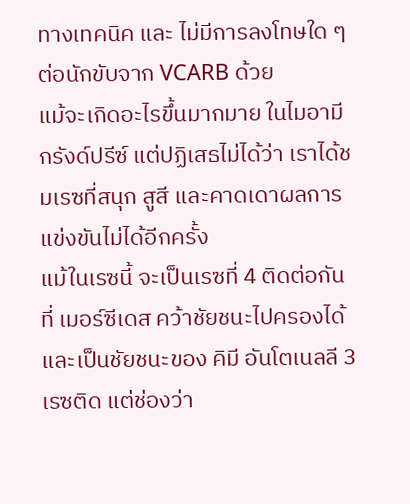ทางเทคนิค และ ไม่มีการลงโทษใด ๆ ต่อนักขับจาก VCARB ด้วย
แม้จะเกิดอะไรขึ้นมากมาย ในไมอามี กรังด์ปรีซ์ แต่ปฏิเสธไม่ได้ว่า เราได้ชมเรซที่สนุก สูสี และคาดเดาผลการแข่งขันไม่ได้อีกครั้ง
แม้ในเรซนี้ จะเป็นเรซที่ 4 ติดต่อกันที่ เมอร์ซีเดส คว้าชัยชนะไปครองได้ และเป็นชัยชนะของ คิมี อันโตเนลลี 3 เรซติด แต่ช่องว่า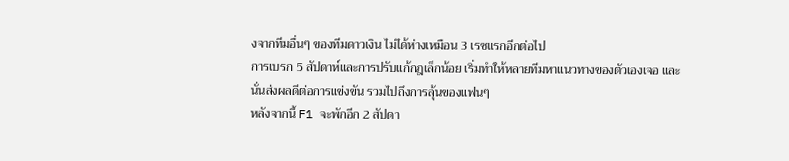งจากทีมอื่นๆ ของทีมดาวเงิน ไม่ได้ห่างเหมือน 3 เรซแรกอีกต่อไป
การเบรก 5 สัปดาห์และการปรับแก้กฎเล็กน้อย เริ่มทำให้หลายทีมหาแนวทางของตัวเองเจอ และนั่นส่งผลดีต่อการแข่งขัน รวมไปถึงการลุ้นของแฟนๆ
หลังจากนี้ F1 จะพักอีก 2 สัปดา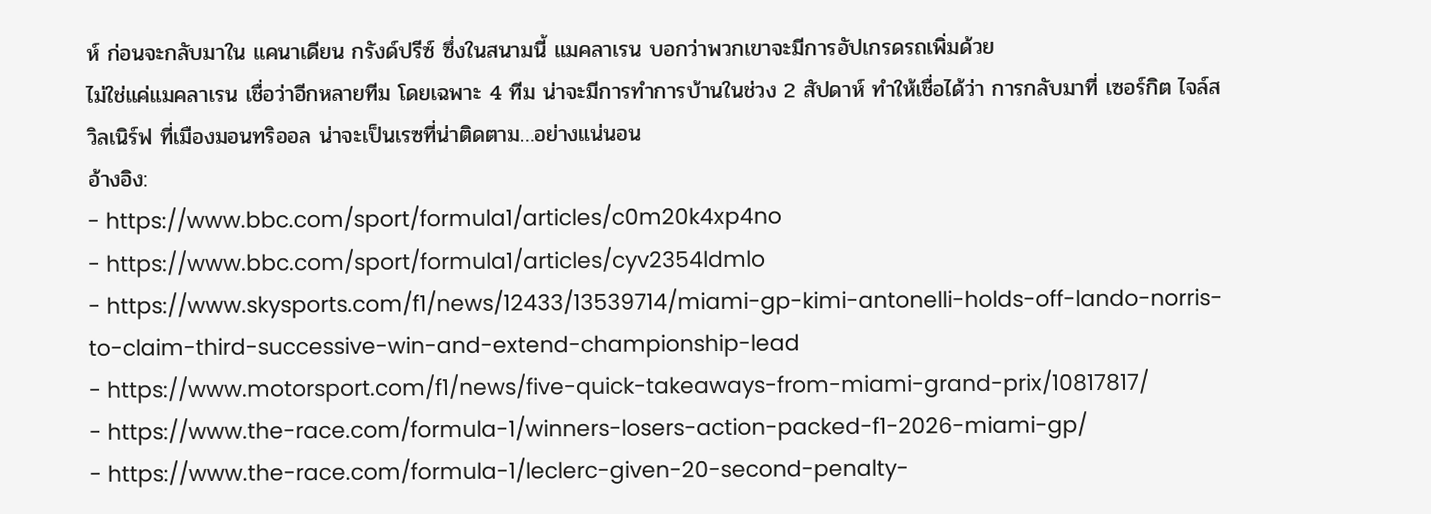ห์ ก่อนจะกลับมาใน แคนาเดียน กรังด์ปรีซ์ ซึ่งในสนามนี้ แมคลาเรน บอกว่าพวกเขาจะมีการอัปเกรดรถเพิ่มด้วย
ไม่ใช่แค่แมคลาเรน เชื่อว่าอีกหลายทีม โดยเฉพาะ 4 ทีม น่าจะมีการทำการบ้านในช่วง 2 สัปดาห์ ทำให้เชื่อได้ว่า การกลับมาที่ เซอร์กิต ไจล์ส วิลเนิร์ฟ ที่เมืองมอนทริออล น่าจะเป็นเรซที่น่าติดตาม…อย่างแน่นอน
อ้างอิง:
- https://www.bbc.com/sport/formula1/articles/c0m20k4xp4no
- https://www.bbc.com/sport/formula1/articles/cyv2354ldmlo
- https://www.skysports.com/f1/news/12433/13539714/miami-gp-kimi-antonelli-holds-off-lando-norris-to-claim-third-successive-win-and-extend-championship-lead
- https://www.motorsport.com/f1/news/five-quick-takeaways-from-miami-grand-prix/10817817/
- https://www.the-race.com/formula-1/winners-losers-action-packed-f1-2026-miami-gp/
- https://www.the-race.com/formula-1/leclerc-given-20-second-penalty-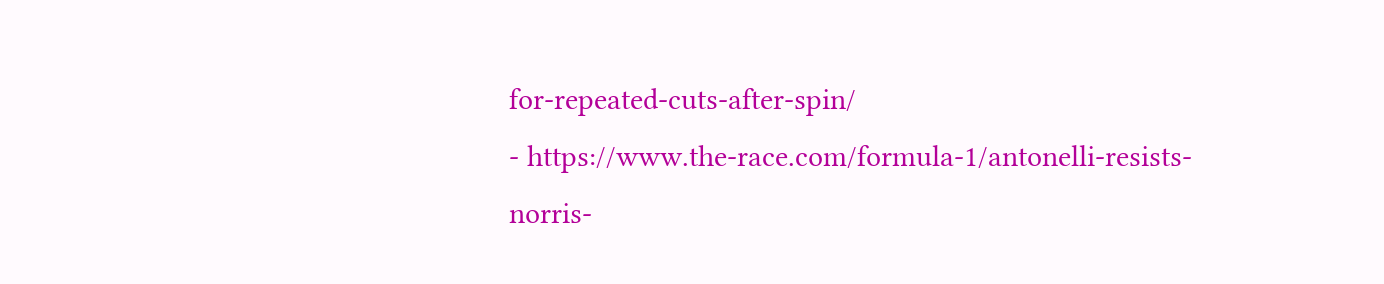for-repeated-cuts-after-spin/
- https://www.the-race.com/formula-1/antonelli-resists-norris-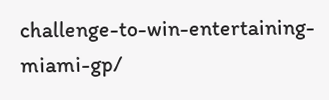challenge-to-win-entertaining-miami-gp/